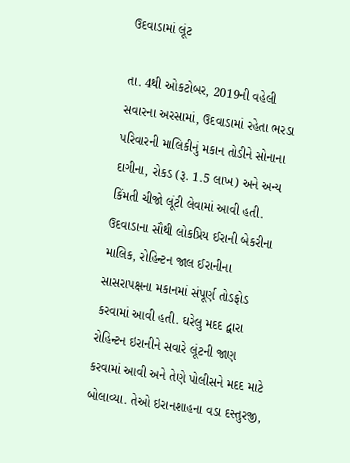ઉદવાડામાં લૂંટ

તા. 4થી ઓકટોબર, 2019ની વહેલી સવારના અરસામાં, ઉદવાડામાં રહેતા ભરડા પરિવારની માલિકીનું મકાન તોડીને સોનાના દાગીના, રોકડ (રૂ. 1.5 લાખ) અને અન્ય કિંમતી ચીજો લૂંટી લેવામાં આવી હતી. ઉદવાડાના સૌથી લોકપ્રિય ઈરાની બેકરીના માલિક, રોહિન્ટન જાલ ઈરાનીના સાસરાપક્ષના મકાનમાં સંપૂર્ણ તોડફોડ કરવામાં આવી હતી. ઘરેલુ મદદ દ્વારા રોહિન્ટન ઇરાનીને સવારે લૂંટની જાણ કરવામાં આવી અને તેણે પોલીસને મદદ માટે બોલાવ્યા. તેઓ ઇરાનશાહના વડા દસ્તુરજી,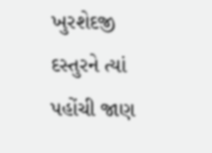ખુરશેદજી દસ્તુરને ત્યાં પહોંચી જાણ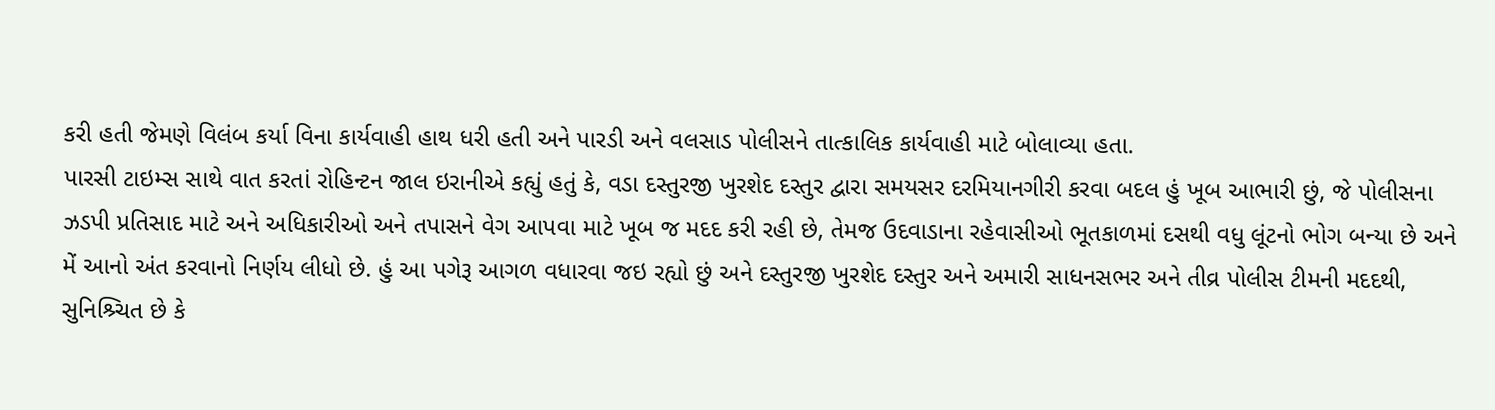કરી હતી જેમણે વિલંબ કર્યા વિના કાર્યવાહી હાથ ધરી હતી અને પારડી અને વલસાડ પોલીસને તાત્કાલિક કાર્યવાહી માટે બોલાવ્યા હતા.
પારસી ટાઇમ્સ સાથે વાત કરતાં રોહિન્ટન જાલ ઇરાનીએ કહ્યું હતું કે, વડા દસ્તુરજી ખુરશેદ દસ્તુર દ્વારા સમયસર દરમિયાનગીરી કરવા બદલ હું ખૂબ આભારી છું, જે પોલીસના ઝડપી પ્રતિસાદ માટે અને અધિકારીઓ અને તપાસને વેગ આપવા માટે ખૂબ જ મદદ કરી રહી છે, તેમજ ઉદવાડાના રહેવાસીઓ ભૂતકાળમાં દસથી વધુ લૂંટનો ભોગ બન્યા છે અને મેં આનો અંત કરવાનો નિર્ણય લીધો છે. હું આ પગેરૂ આગળ વધારવા જઇ રહ્યો છું અને દસ્તુરજી ખુરશેદ દસ્તુર અને અમારી સાધનસભર અને તીવ્ર પોલીસ ટીમની મદદથી, સુનિશ્ર્ચિત છે કે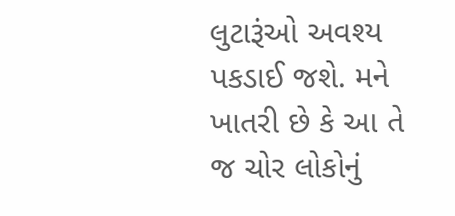લુટારૂંઓ અવશ્ય પકડાઈ જશે. મને ખાતરી છે કે આ તે જ ચોર લોકોનું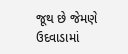જૂથ છે જેમણે ઉદવાડામાં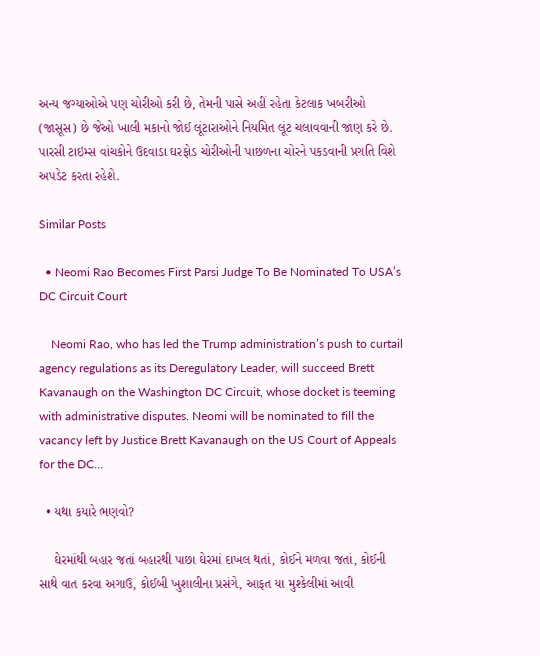અન્ય જગ્યાઓએ પણ ચોરીઓ કરી છે, તેમની પાસે અહીં રહેતા કેટલાક ખબરીઓ (જાસૂસ) છે જેઓ ખાલી મકાનો જોઈ લૂંટારાઓને નિયમિત લૂંટ ચલાવવાની જાણ કરે છે.
પારસી ટાઇમ્સ વાંચકોને ઉદવાડા ઘરફોડ ચોરીઓની પાછળના ચોરને પકડવાની પ્રગતિ વિશે અપડેટ કરતા રહેશે.

Similar Posts

  • Neomi Rao Becomes First Parsi Judge To Be Nominated To USA’s DC Circuit Court

    Neomi Rao, who has led the Trump administration’s push to curtail agency regulations as its Deregulatory Leader, will succeed Brett Kavanaugh on the Washington DC Circuit, whose docket is teeming with administrative disputes. Neomi will be nominated to fill the vacancy left by Justice Brett Kavanaugh on the US Court of Appeals for the DC…

  • યથા કયારે ભણવો?

    ઘેરમાંથી બહાર જતાં બહારથી પાછા ઘેરમાં દાખલ થતાં, કોઈને મળવા જતાં, કોઈની સાથે વાત કરવા અગાઉ, કોઈબી ખુશાલીના પ્રસંગે, આફત યા મુશ્કેલીમાં આવી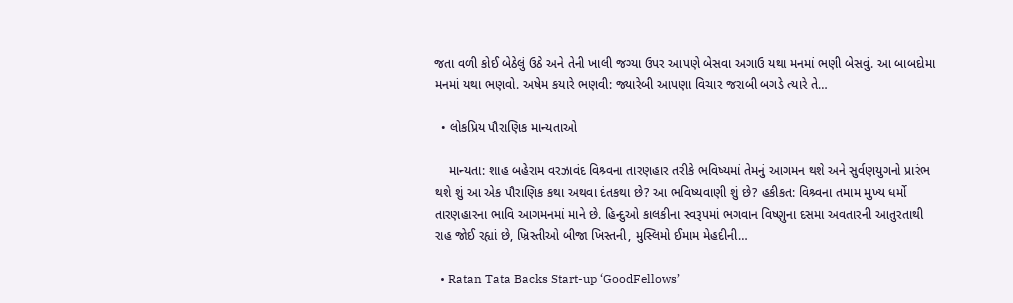જતા વળી કોઈ બેઠેલું ઉઠે અને તેની ખાલી જગ્યા ઉપર આપણે બેસવા અગાઉ યથા મનમાં ભણી બેસવું. આ બાબદોમા મનમાં યથા ભણવો. અષેમ કયારે ભણવી: જ્યારેબી આપણા વિચાર જરાબી બગડે ત્યારે તે…

  • લોકપ્રિય પૌરાણિક માન્યતાઓ

    માન્યતા: શાહ બહેરામ વરઝાવંદ વિશ્ર્વના તારણહાર તરીકે ભવિષ્યમાં તેમનું આગમન થશે અને સુર્વણયુગનો પ્રારંભ થશે શું આ એક પૌરાણિક કથા અથવા દંતકથા છે? આ ભવિષ્યવાણી શું છે? હકીકત: વિશ્ર્વના તમામ મુખ્ય ધર્મો તારણહારના ભાવિ આગમનમાં માને છે. હિન્દુઓ કાલકીના સ્વરૂપમાં ભગવાન વિષ્ણુના દસમા અવતારની આતુરતાથી રાહ જોઈ રહ્યાં છે, ખ્રિસ્તીઓ બીજા ખિસ્તની, મુસ્લિમો ઈમામ મેહદીની…

  • Ratan Tata Backs Start-up ‘GoodFellows’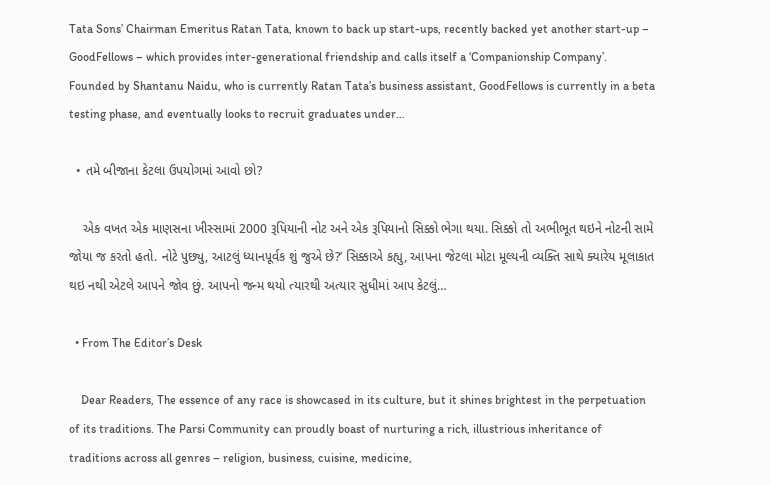Tata Sons’ Chairman Emeritus Ratan Tata, known to back up start-ups, recently backed yet another start-up – GoodFellows – which provides inter-generational friendship and calls itself a ‘Companionship Company’. Founded by Shantanu Naidu, who is currently Ratan Tata’s business assistant, GoodFellows is currently in a beta testing phase, and eventually looks to recruit graduates under…

  • તમે બીજાના કેટલા ઉપયોગમાં આવો છો?

    એક વખત એક માણસના ખીસ્સામાં 2000 રૂપિયાની નોટ અને એક રૂપિયાનો સિક્કો ભેગા થયા. સિક્કો તો અભીભૂત થઇને નોટની સામે જોયા જ કરતો હતો. નોટે પુછ્યુ, આટલું ધ્યાનપૂર્વક શું જુએ છે?’ સિક્કાએ કહ્યુ, આપના જેટલા મોટા મૂલ્યની વ્યક્તિ સાથે ક્યારેય મૂલાકાત થઇ નથી એટલે આપને જોવ છું. આપનો જન્મ થયો ત્યારથી અત્યાર સુધીમાં આપ કેટલું…

  • From The Editor’s Desk

    Dear Readers, The essence of any race is showcased in its culture, but it shines brightest in the perpetuation of its traditions. The Parsi Community can proudly boast of nurturing a rich, illustrious inheritance of traditions across all genres – religion, business, cuisine, medicine,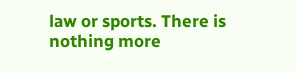law or sports. There is nothing more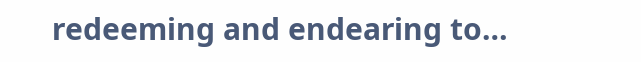redeeming and endearing to…